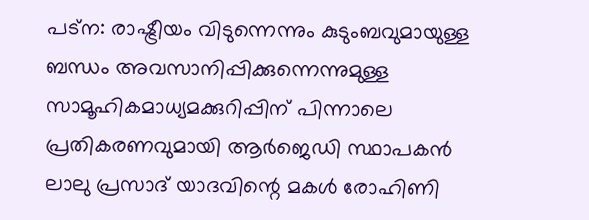പട്‌ന: രാഷ്ട്രീയം വിടുന്നെന്നും കുടുംബവുമായുള്ള ബന്ധം അവസാനിപ്പിക്കുന്നെന്നുമുള്ള സാമൂഹികമാധ്യമക്കുറിപ്പിന് പിന്നാലെ പ്രതികരണവുമായി ആര്‍ജെഡി സ്ഥാപകന്‍ ലാലു പ്രസാദ് യാദവിന്റെ മകള്‍ രോഹിണി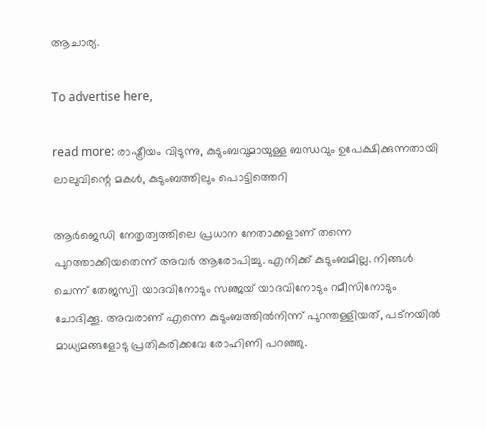ആചാര്യ.

To advertise here,

read more: രാഷ്ട്രീയം വിടുന്നു, കുടുംബവുമായുള്ള ബന്ധവും ഉപേക്ഷിക്കുന്നതായി ലാലുവിന്റെ മകള്‍, കുടുംബത്തിലും പൊട്ടിത്തെറി

ആര്‍ജെഡി നേതൃത്വത്തിലെ പ്രധാന നേതാക്കളാണ് തന്നെ പുറത്താക്കിയതെന്ന് അവര്‍ ആരോപിച്ചു. എനിക്ക് കുടുംബമില്ല. നിങ്ങള്‍ ചെന്ന് തേജസ്വി യാദവിനോടും സഞ്ജയ് യാദവിനോടും റമീസിനോടും ചോദിക്കൂ. അവരാണ് എന്നെ കുടുംബത്തില്‍നിന്ന് പുറന്തള്ളിയത്, പട്‌നയില്‍ മാധ്യമങ്ങളോടു പ്രതികരിക്കവേ രോഹിണി പറഞ്ഞു.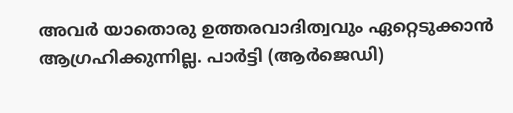അവര്‍ യാതൊരു ഉത്തരവാദിത്വവും ഏറ്റെടുക്കാന്‍ ആഗ്രഹിക്കുന്നില്ല. പാര്‍ട്ടി (ആര്‍ജെഡി)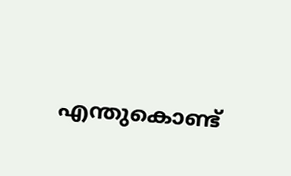എന്തുകൊണ്ട്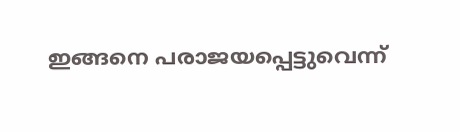ഇങ്ങനെ പരാജയപ്പെട്ടുവെന്ന്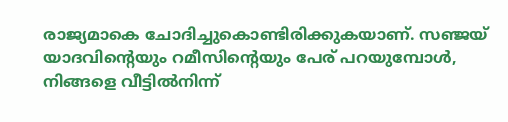രാജ്യമാകെ ചോദിച്ചുകൊണ്ടിരിക്കുകയാണ്. സഞ്ജയ് യാദവിന്റെയും റമീസിന്റെയും പേര് പറയുമ്പോള്‍, നിങ്ങളെ വീട്ടില്‍നിന്ന്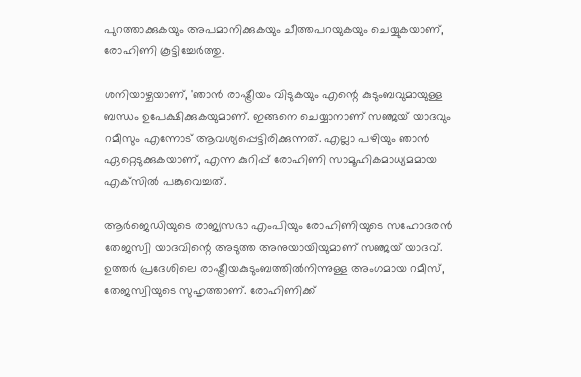പുറത്താക്കുകയും അപമാനിക്കുകയും ചീത്തപറയുകയും ചെയ്യുകയാണ്, രോഹിണി കൂട്ടിച്ചേര്‍ത്തു.

ശനിയാഴ്ചയാണ്, 'ഞാന്‍ രാഷ്ട്രീയം വിടുകയും എന്റെ കുടുംബവുമായുള്ള ബന്ധം ഉപേക്ഷിക്കുകയുമാണ്. ഇങ്ങനെ ചെയ്യാനാണ് സഞ്ജയ് യാദവും റമീസും എന്നോട് ആവശ്യപ്പെട്ടിരിക്കുന്നത്. എല്ലാ പഴിയും ഞാന്‍ ഏറ്റെടുക്കുകയാണ്, എന്ന കുറിപ്പ് രോഹിണി സാമൂഹികമാധ്യമമായ എക്‌സില്‍ പങ്കുവെച്ചത്.

ആര്‍ജെഡിയുടെ രാജ്യസഭാ എംപിയും രോഹിണിയുടെ സഹോദരന്‍ തേജസ്വി യാദവിന്റെ അടുത്ത അനുയായിയുമാണ് സഞ്ജയ് യാദവ്. ഉത്തര്‍ പ്രദേശിലെ രാഷ്ട്രീയകുടുംബത്തില്‍നിന്നുള്ള അംഗമായ റമീസ്, തേജസ്വിയുടെ സുഹൃത്താണ്. രോഹിണിക്ക്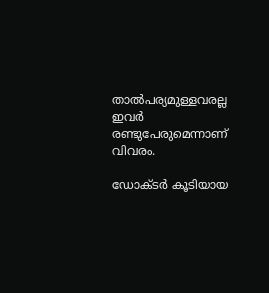താല്‍പര്യമുള്ളവരല്ല ഇവര്‍ രണ്ടുപേരുമെന്നാണ് വിവരം.

ഡോക്ടര്‍ കൂടിയായ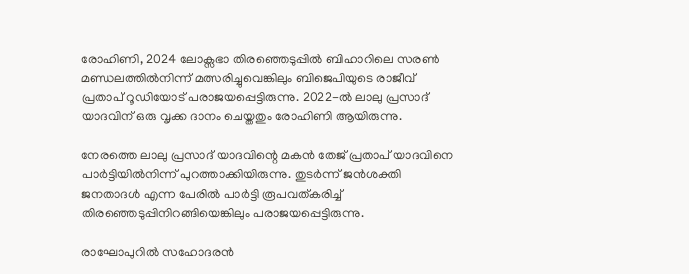രോഹിണി, 2024 ലോക്സഭാ തിരഞ്ഞെടുപ്പില്‍ ബിഹാറിലെ സരണ്‍ മണ്ഡലത്തില്‍നിന്ന് മത്സരിച്ചുവെങ്കിലും ബിജെപിയുടെ രാജീവ് പ്രതാപ് റൂഡിയോട് പരാജയപ്പെട്ടിരുന്നു. 2022-ല്‍ ലാലു പ്രസാദ് യാദവിന് ഒരു വൃക്ക ദാനം ചെയ്തതും രോഹിണി ആയിരുന്നു.

നേരത്തെ ലാലു പ്രസാദ് യാദവിന്റെ മകന്‍ തേജ് പ്രതാപ് യാദവിനെ പാര്‍ട്ടിയില്‍നിന്ന് പുറത്താക്കിയിരുന്നു. തുടര്‍ന്ന് ജന്‍ശക്തി ജനതാദള്‍ എന്ന പേരില്‍ പാര്‍ട്ടി രൂപവത്കരിച്ച് തിരഞ്ഞെടുപ്പിനിറങ്ങിയെങ്കിലും പരാജയപ്പെട്ടിരുന്നു.

രാഘോപുറില്‍ സഹോദരന്‍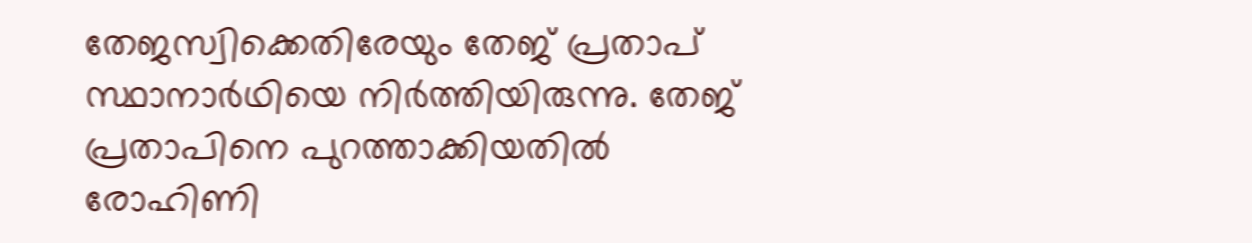തേജസ്വിക്കെതിരേയും തേജ് പ്രതാപ് സ്ഥാനാര്‍ഥിയെ നിര്‍ത്തിയിരുന്നു. തേജ് പ്രതാപിനെ പുറത്താക്കിയതില്‍ രോഹിണി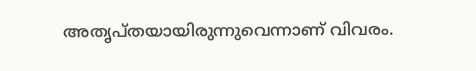അതൃപ്തയായിരുന്നുവെന്നാണ് വിവരം.